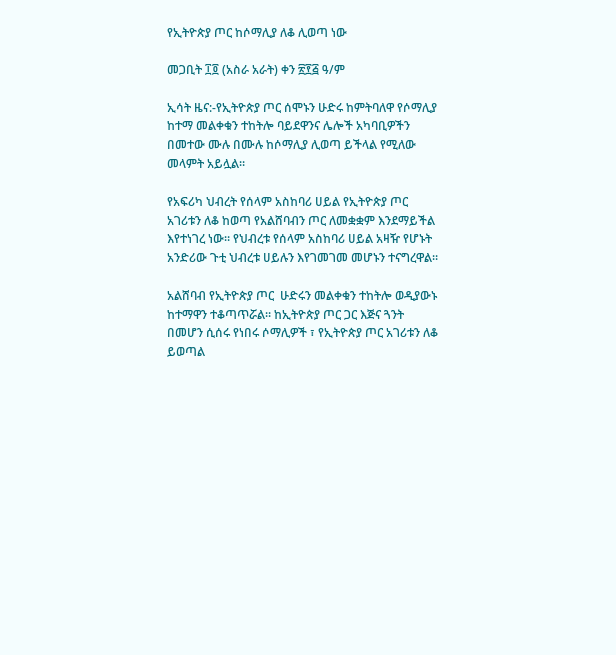የኢትዮጵያ ጦር ከሶማሊያ ለቆ ሊወጣ ነው

መጋቢት ፲፬ (አስራ አራት) ቀን ፳፻፭ ዓ/ም

ኢሳት ዜና:-የኢትዮጵያ ጦር ሰሞኑን ሁድሩ ከምትባለዋ የሶማሊያ ከተማ መልቀቁን ተከትሎ ባይደዋንና ሌሎች አካባቢዎችን በመተው ሙሉ በሙሉ ከሶማሊያ ሊወጣ ይችላል የሚለው መላምት አይሏል።

የአፍሪካ ህብረት የሰላም አስከባሪ ሀይል የኢትዮጵያ ጦር አገሪቱን ለቆ ከወጣ የአልሸባብን ጦር ለመቋቋም እንደማይችል እየተነገረ ነው። የህብረቱ የሰላም አስከባሪ ሀይል አዛዥ የሆኑት አንድሪው ጉቲ ህብረቱ ሀይሉን እየገመገመ መሆኑን ተናግረዋል።

አልሸባብ የኢትዮጵያ ጦር  ሁድሩን መልቀቁን ተከትሎ ወዲያውኑ ከተማዋን ተቆጣጥሯል። ከኢትዮጵያ ጦር ጋር እጅና ጓንት በመሆን ሲሰሩ የነበሩ ሶማሊዎች ፣ የኢትዮጵያ ጦር አገሪቱን ለቆ ይወጣል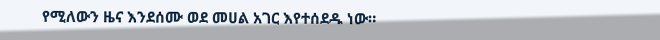የሚለውን ዜና እንደሰሙ ወደ መሀል አገር እየተሰደዱ ነው።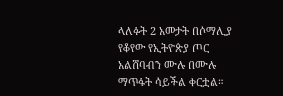ላለፉት 2 አመታት በሶማሊያ የቆየው የኢትዮጵያ ጦር አልሸባብን ሙሉ በሙሉ ማጥፋት ሳይችል ቀርቷል።